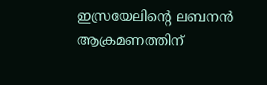ഇസ്രയേലിന്‍റെ ലബനന്‍  ആക്രമണത്തിന്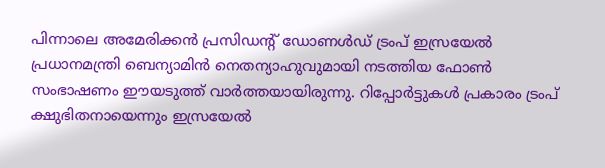പിന്നാലെ അമേരിക്കന്‍ പ്രസിഡന്‍റ് ഡോണള്‍ഡ് ട്രംപ് ഇസ്രയേല്‍ പ്രധാനമന്ത്രി ബെന്യാമിന്‍ നെതന്യാഹുവുമായി നടത്തിയ ഫോണ്‍ സംഭാഷണം ഈയടുത്ത് വാര്‍ത്തയായിരുന്നു. റിപ്പോര്‍ട്ടുകള്‍ പ്രകാരം ട്രംപ് ക്ഷുഭിതനായെന്നും ഇസ്രയേല്‍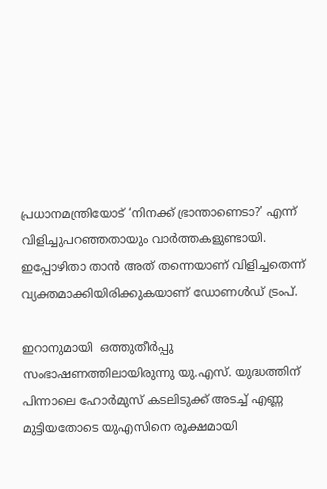പ്രധാനമന്ത്രിയോട് ‘നിനക്ക് ഭ്രാന്താണെടാ?’ എന്ന് വിളിച്ചുപറഞ്ഞതായും വാര്‍ത്തകളുണ്ടായി. ഇപ്പോഴിതാ താന്‍ അത് തന്നെയാണ് വിളിച്ചതെന്ന് വ്യക്തമാക്കിയിരിക്കുകയാണ് ഡോണള്‍ഡ് ട്രംപ്.

ഇറാനുമായി  ഒത്തുതീർപ്പു സംഭാഷണത്തിലായിരുന്നു യു.എസ്. യുദ്ധത്തിന് പിന്നാലെ ഹോര്‍മുസ് കടലിടുക്ക് അടച്ച് എണ്ണ മുട്ടിയതോടെ യുഎസിനെ രൂക്ഷമായി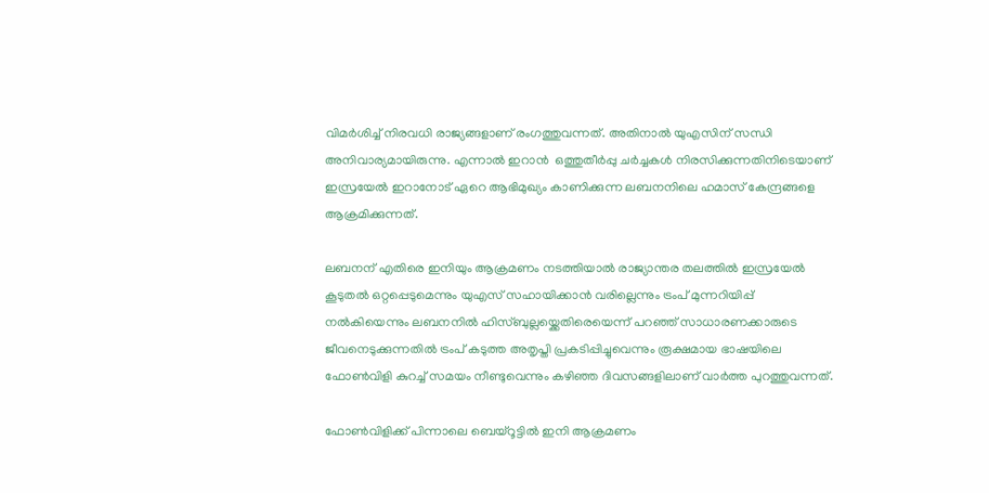വിമര്‍ശിച്ച് നിരവധി രാജ്യങ്ങളാണ് രംഗത്തുവന്നത്. അതിനാല്‍ യുഎസിന് സന്ധി അനിവാര്യമായിരുന്നു. എന്നാല്‍ ഇറാന്‍  ഒത്തുതീർപ്പു ചര്‍ച്ചകള്‍ നിരസിക്കുന്നതിനിടെയാണ് ഇസ്രയേല്‍ ഇറാനോട് ഏറെ ആഭിമുഖ്യം കാണിക്കുന്ന ലബനനിലെ ഹമാസ് കേന്ദ്രങ്ങളെ ആക്രമിക്കുന്നത്.

ലബനന് എതിരെ ഇനിയും ആക്രമണം നടത്തിയാല്‍ രാജ്യാന്തര തലത്തില്‍ ഇസ്രയേല്‍ കൂടുതല്‍ ഒറ്റപ്പെടുമെന്നും യുഎസ് സഹായിക്കാന്‍ വരില്ലെന്നും ട്രംപ് മുന്നറിയിപ്പ് നല്‍കിയെന്നും ലബനനില്‍ ഹിസ്ബുല്ലയ്ക്കെതിരെയെന്ന് പറഞ്ഞ് സാധാരണക്കാരുടെ ജീവനെടുക്കുന്നതില്‍ ട്രംപ് കടുത്ത അതൃപ്തി പ്രകടിപ്പിച്ചുവെന്നും രൂക്ഷമായ ഭാഷയിലെ ഫോണ്‍വിളി കുറച്ച് സമയം നീണ്ടുവെന്നും കഴിഞ്ഞ ദിവസങ്ങളിലാണ് വാര്‍ത്ത പുറത്തുവന്നത്.

ഫോണ്‍വിളിക്ക് പിന്നാലെ ബെയ്റൂട്ടില്‍ ഇനി ആക്രമണം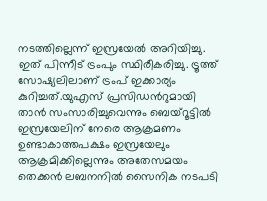നടത്തില്ലെന്ന് ഇസ്രയേല്‍ അറിയിച്ചു. ഇത് പിന്നീട് ട്രംപും സ്ഥിരീകരിച്ചു. ട്രൂത്ത് സോഷ്യലിലാണ് ട്രംപ് ഇക്കാര്യം കുറിച്ചത്.യുഎസ് പ്രസിഡന്‍റുമായി താന്‍ സംസാരിച്ചുവെന്നും ബെയ്റൂട്ടില്‍ ഇസ്രയേലിന് നേരെ ആക്രമണം ഉണ്ടാകാത്തപക്ഷം ഇസ്രയേലും ആക്രമിക്കില്ലെന്നും അതേസമയം തെക്കന്‍ ലബനനില്‍ സൈനിക നടപടി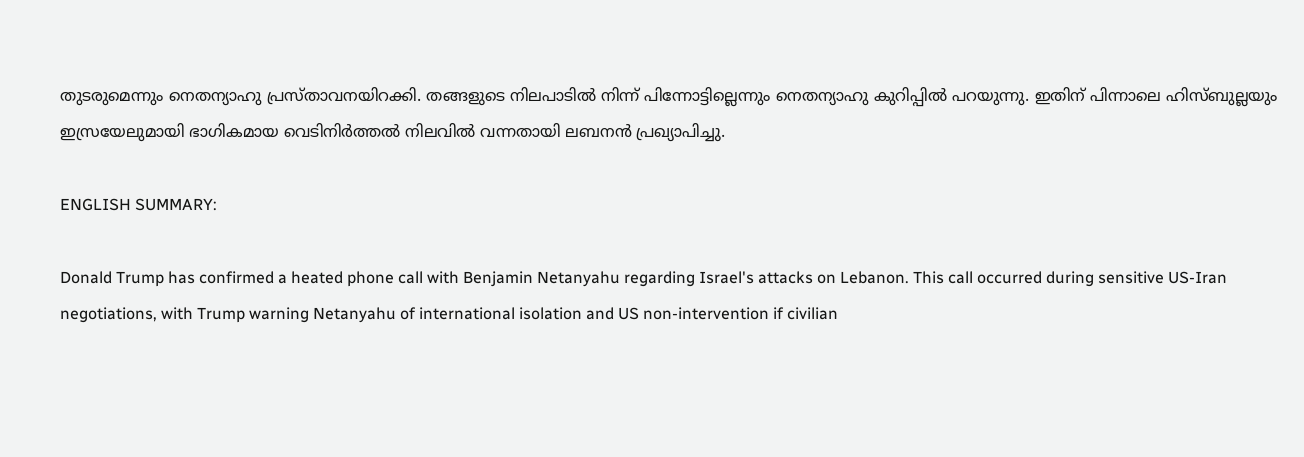തുടരുമെന്നും നെതന്യാഹു പ്രസ്താവനയിറക്കി. തങ്ങളുടെ നിലപാടില്‍ നിന്ന് പിന്നോട്ടില്ലെന്നും നെതന്യാഹു കുറിപ്പില്‍ പറയുന്നു. ഇതിന് പിന്നാലെ ഹിസ്ബുല്ലയും ഇസ്രയേലുമായി ഭാഗികമായ വെടിനിര്‍ത്തല്‍ നിലവില്‍ വന്നതായി ലബനന്‍ പ്രഖ്യാപിച്ചു.

ENGLISH SUMMARY:

Donald Trump has confirmed a heated phone call with Benjamin Netanyahu regarding Israel's attacks on Lebanon. This call occurred during sensitive US-Iran negotiations, with Trump warning Netanyahu of international isolation and US non-intervention if civilian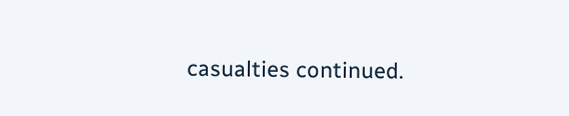casualties continued.